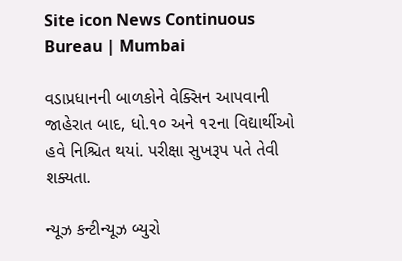Site icon News Continuous Bureau | Mumbai

વડાપ્રધાનની બાળકોને વેક્સિન આપવાની જાહેરાત બાદ, ધો.૧૦ અને ૧૨ના વિદ્યાર્થીઓ હવે નિશ્ચિત થયાં. પરીક્ષા સુખરૂપ પતે તેવી શક્યતા.

ન્યૂઝ કન્ટીન્યૂઝ બ્યુરો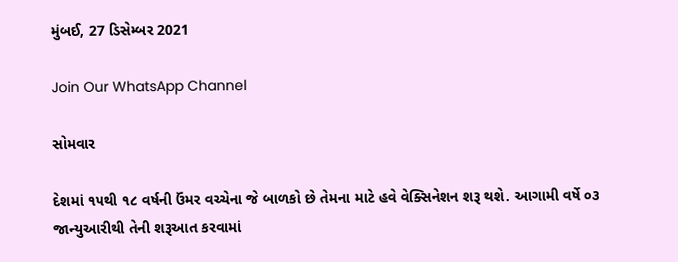મુંબઈ, 27 ડિસેમ્બર 2021

Join Our WhatsApp Channel

સોમવાર

દેશમાં ૧૫થી ૧૮ વર્ષની ઉંમર વચ્ચેના જે બાળકો છે તેમના માટે હવે વેક્સિનેશન શરૂ થશે. આગામી વર્ષે ૦૩ જાન્યુઆરીથી તેની શરૂઆત કરવામાં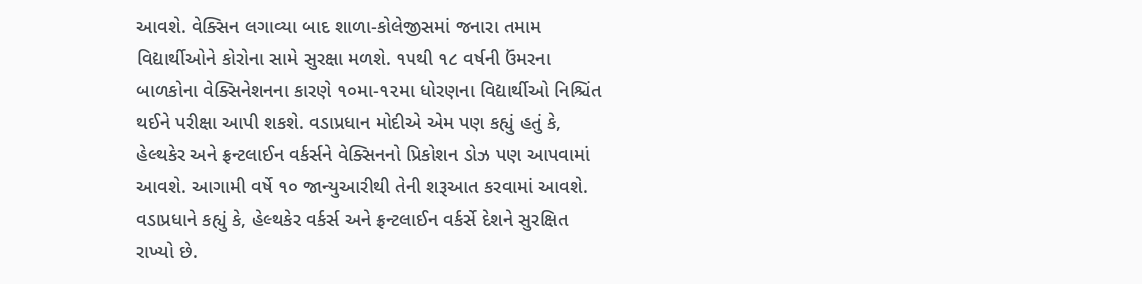આવશે. વેક્સિન લગાવ્યા બાદ શાળા-કોલેજીસમાં જનારા તમામ વિદ્યાર્થીઓને કોરોના સામે સુરક્ષા મળશે. ૧૫થી ૧૮ વર્ષની ઉંમરના બાળકોના વેક્સિનેશનના કારણે ૧૦મા-૧૨મા ધોરણના વિદ્યાર્થીઓ નિશ્ચિંત થઈને પરીક્ષા આપી શકશે. વડાપ્રધાન મોદીએ એમ પણ કહ્યું હતું કે, હેલ્થકેર અને ફ્રન્ટલાઈન વર્કર્સને વેક્સિનનો પ્રિકોશન ડોઝ પણ આપવામાં આવશે. આગામી વર્ષે ૧૦ જાન્યુઆરીથી તેની શરૂઆત કરવામાં આવશે. વડાપ્રધાને કહ્યું કે, હેલ્થકેર વર્કર્સ અને ફ્રન્ટલાઈન વર્કર્સે દેશને સુરક્ષિત રાખ્યો છે.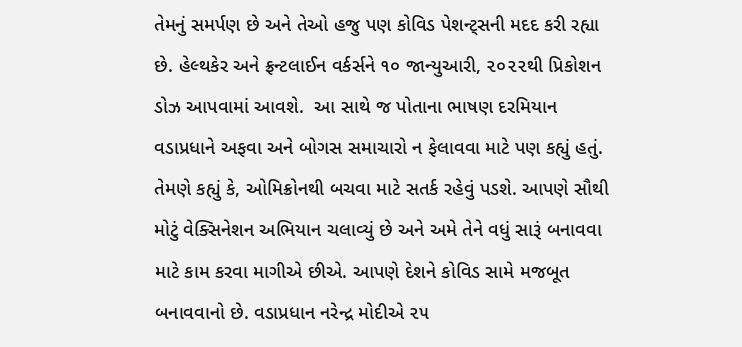તેમનું સમર્પણ છે અને તેઓ હજુ પણ કોવિડ પેશન્ટ્‌સની મદદ કરી રહ્યા છે. હેલ્થકેર અને ફ્રન્ટલાઈન વર્કર્સને ૧૦ જાન્યુઆરી, ૨૦૨૨થી પ્રિકોશન ડોઝ આપવામાં આવશે.  આ સાથે જ પોતાના ભાષણ દરમિયાન વડાપ્રધાને અફવા અને બોગસ સમાચારો ન ફેલાવવા માટે પણ કહ્યું હતું. તેમણે કહ્યું કે, ઓમિક્રોનથી બચવા માટે સતર્ક રહેવું પડશે. આપણે સૌથી મોટું વેક્સિનેશન અભિયાન ચલાવ્યું છે અને અમે તેને વધું સારૂં બનાવવા માટે કામ કરવા માગીએ છીએ. આપણે દેશને કોવિડ સામે મજબૂત બનાવવાનો છે. વડાપ્રધાન નરેન્દ્ર મોદીએ ૨૫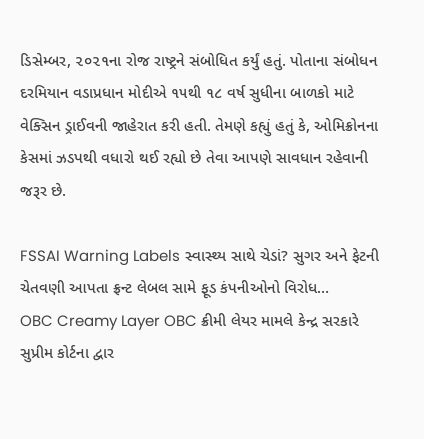ડિસેમ્બર, ૨૦૨૧ના રોજ રાષ્ટ્રને સંબોધિત કર્યું હતું. પોતાના સંબોધન દરમિયાન વડાપ્રધાન મોદીએ ૧૫થી ૧૮ વર્ષ સુધીના બાળકો માટે વેક્સિન ડ્રાઈવની જાહેરાત કરી હતી. તેમણે કહ્યું હતું કે, ઓમિક્રોનના કેસમાં ઝડપથી વધારો થઈ રહ્યો છે તેવા આપણે સાવધાન રહેવાની જરૂર છે.

FSSAI Warning Labels સ્વાસ્થ્ય સાથે ચેડાં? સુગર અને ફેટની ચેતવણી આપતા ફ્રન્ટ લેબલ સામે ફૂડ કંપનીઓનો વિરોધ…
OBC Creamy Layer OBC ક્રીમી લેયર મામલે કેન્દ્ર સરકારે સુપ્રીમ કોર્ટના દ્વાર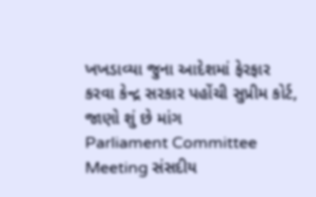ખખડાવ્યા જુના આદેશમાં ફેરફાર કરવા કેન્દ્ર સરકાર પહોંચી સુપ્રીમ કોર્ટ, જાણો શું છે માંગ
Parliament Committee Meeting સંસદીય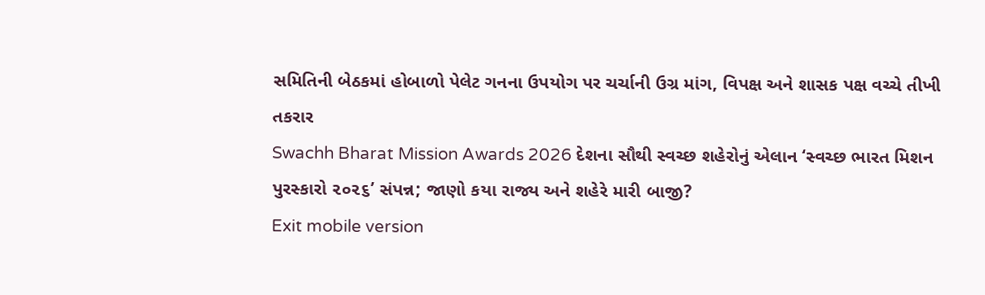સમિતિની બેઠકમાં હોબાળો પેલેટ ગનના ઉપયોગ પર ચર્ચાની ઉગ્ર માંગ, વિપક્ષ અને શાસક પક્ષ વચ્ચે તીખી તકરાર
Swachh Bharat Mission Awards 2026 દેશના સૌથી સ્વચ્છ શહેરોનું એલાન ‘સ્વચ્છ ભારત મિશન પુરસ્કારો ૨૦૨૬’ સંપન્ન; જાણો કયા રાજ્ય અને શહેરે મારી બાજી?
Exit mobile version